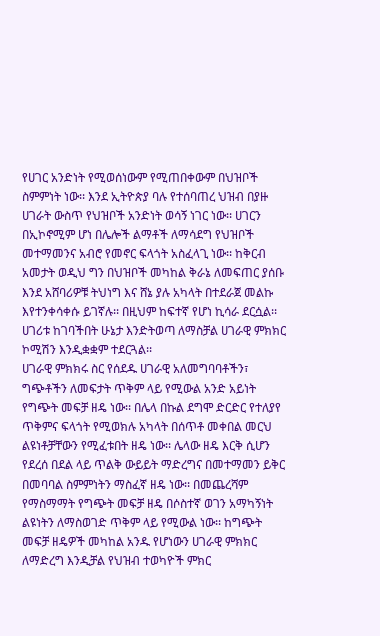የሀገር አንድነት የሚወሰነውም የሚጠበቀውም በህዝቦች ስምምነት ነው፡፡ እንደ ኢትዮጵያ ባሉ የተሰባጠረ ህዝብ በያዙ ሀገራት ውስጥ የህዝቦች አንድነት ወሳኝ ነገር ነው፡፡ ሀገርን በኢኮኖሚም ሆነ በሌሎች ልማቶች ለማሳደግ የህዝቦች መተማመንና አብሮ የመኖር ፍላጎት አስፈላጊ ነው፡፡ ከቅርብ አመታት ወዲህ ግን በህዝቦች መካከል ቅራኔ ለመፍጠር ያሰቡ እንደ አሸባሪዎቹ ትህነግ እና ሸኔ ያሉ አካላት በተደራጀ መልኩ እየተንቀሳቀሱ ይገኛሉ፡፡ በዚህም ከፍተኛ የሆነ ኪሳራ ደርሷል፡፡ ሀገሪቱ ከገባችበት ሁኔታ እንድትወጣ ለማስቻል ሀገራዊ ምክክር ኮሚሽን እንዲቋቋም ተደርጓል፡፡
ሀገራዊ ምክክሩ ስር የሰደዱ ሀገራዊ አለመግባባቶችን፣ ግጭቶችን ለመፍታት ጥቅም ላይ የሚውል አንድ አይነት የግጭት መፍቻ ዘዴ ነው፡፡ በሌላ በኩል ደግሞ ድርድር የተለያየ ጥቅምና ፍላጎት የሚወክሉ አካላት በሰጥቶ መቀበል መርህ ልዩነቶቻቸውን የሚፈቱበት ዘዴ ነው፡፡ ሌላው ዘዴ እርቅ ሲሆን የደረሰ በደል ላይ ጥልቅ ውይይት ማድረግና በመተማመን ይቅር በመባባል ስምምነትን ማስፈኛ ዘዴ ነው፡፡ በመጨረሻም የማስማማት የግጭት መፍቻ ዘዴ በሶስተኛ ወገን አማካኝነት ልዩነትን ለማስወገድ ጥቅም ላይ የሚውል ነው፡፡ ከግጭት መፍቻ ዘዴዎች መካከል አንዱ የሆነውን ሀገራዊ ምክክር ለማድረግ እንዲቻል የህዝብ ተወካዮች ምክር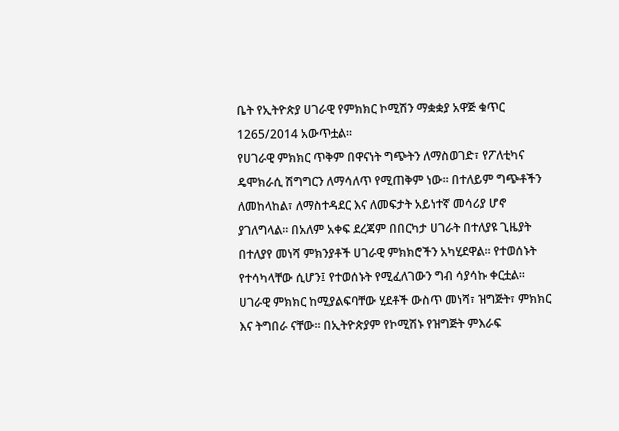ቤት የኢትዮጵያ ሀገራዊ የምክክር ኮሚሽን ማቋቋያ አዋጅ ቁጥር 1265/2014 አውጥቷል፡፡
የሀገራዊ ምክክር ጥቅም በዋናነት ግጭትን ለማስወገድ፣ የፖለቲካና ዴሞክራሲ ሽግግርን ለማሳለጥ የሚጠቅም ነው፡፡ በተለይም ግጭቶችን ለመከላከል፣ ለማስተዳደር እና ለመፍታት አይነተኛ መሳሪያ ሆኖ ያገለግላል፡፡ በአለም አቀፍ ደረጃም በበርካታ ሀገራት በተለያዩ ጊዜያት በተለያየ መነሻ ምክንያቶች ሀገራዊ ምክክሮችን አካሂደዋል፡፡ የተወሰኑት የተሳካላቸው ሲሆን፤ የተወሰኑት የሚፈለገውን ግብ ሳያሳኩ ቀርቷል፡፡
ሀገራዊ ምክክር ከሚያልፍባቸው ሂደቶች ውስጥ መነሻ፣ ዝግጅት፣ ምክክር እና ትግበራ ናቸው፡፡ በኢትዮጵያም የኮሚሽኑ የዝግጅት ምእራፍ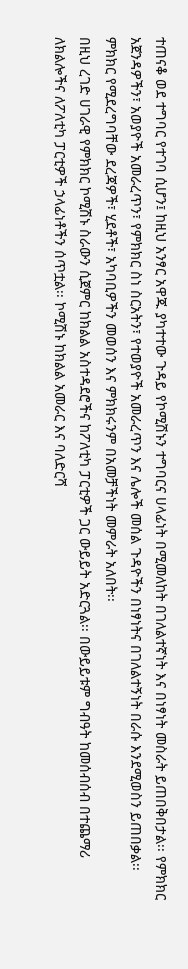ተጠናቆ ወደ ተግባር የተገባ ሲሆን፤ ከዚህ አንፃር አዋጁ ያካተተው ጉዳይ የኮሚሽኑን ተግባርና ሀላፊነት በሚመለከት በገለልተኛነት እና በነፃነት መስራት ይጠበቅበታል፡፡ የምክክር አጀንዳዎችን፣ አወያዮች አመራረጥን፣ የምክክር ስነ ስርአትን፣ የተወያዮች አመራረጥን እና ሌሎች መሰል ጉዳዮችን በነፃነትና በገለልተኝነት በራሱ እንደሚወስን ይጠበቃል፡፡ ምክክር የሚደረግባቸው ደረጃዎች፣ ሂደቶች፣ አካባቢዎችን መወሰን እና ምክክሩንም በአመቻችነት መምራት አለበት፡፡
በዚህ ረገድ ሀገራዊ የምክክር ኮሚሽኑ ስራውን ሲጀምር ከክልል አስተዳደሮችና ከፖለቲካ ፓርቲዎች ጋር ውይይት አድርጓል፡፡ በውይይቱም ግብዓት ከመሰብሰብ በተጨማሪ ለክልሎችና ለፖለቲካ ፓርቲዎች ኃላፊነቶችን ሰጥቷል፡፡ ኮሚሽኑ ከክልል አመራር እና ባለድርሻ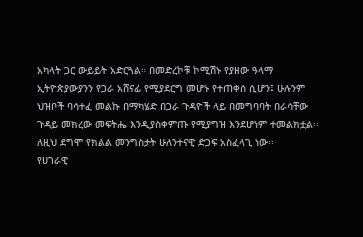አካላት ጋር ውይይት አድርጓል። በመድረኮቹ ኮሚሽኑ የያዘው ዓላማ ኢትዮጵያውያንን የጋራ አሸናፊ የሚያደርግ መሆኑ የተጠቀሰ ሲሆን፤ ሁሉንም ህዝቦች ባሳተፈ መልኩ በማካሄድ በጋራ ጉዳዮች ላይ በመግባባት በራሳቸው ጉዳይ መክረው መፍትሔ እንዲያስቀምጡ የሚያግዝ እንደሆነም ተመልክቷል፡፡ ለዚህ ደግሞ የክልል መንግስታት ሁለንተናዊ ድጋፍ አስፈላጊ ነው፡፡
የሀገራዊ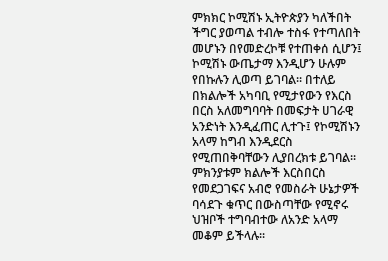ምክክር ኮሚሽኑ ኢትዮጵያን ካለችበት ችግር ያወጣል ተብሎ ተስፋ የተጣለበት መሆኑን በየመድረኮቹ የተጠቀሰ ሲሆን፤ ኮሚሽኑ ውጤታማ እንዲሆን ሁሉም የበኩሉን ሊወጣ ይገባል፡፡ በተለይ በክልሎች አካባቢ የሚታየውን የእርስ በርስ አለመግባባት በመፍታት ሀገራዊ አንድነት እንዲፈጠር ሊተጉ፤ የኮሚሽኑን አላማ ከግብ እንዲደርስ የሚጠበቅባቸውን ሊያበረክቱ ይገባል፡፡ ምክንያቱም ክልሎች እርስበርስ የመደጋገፍና አብሮ የመስራት ሁኔታዎች ባሳደጉ ቁጥር በውስጣቸው የሚኖሩ ህዝቦች ተግባብተው ለአንድ አላማ መቆም ይችላሉ፡፡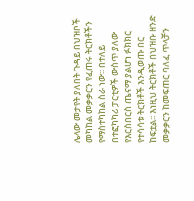ሌላው መታየት ያለበት ጉዳይ በህዝቦች መካከል መቃቃርን የፈጠሩ ትርክቶችን የማስተካከል ስራ ነው፡፡ በተለይ በተፎካካሪ ፓርቲዎች ውስጥ ያለው የእርስበርስ ጤናማ ያልሆነ ፉክክር የተሳሳቱ ትርክቶች እንዲወጡ በር ከፍቷል፡፡ እነዚህ ትርክቶች በህዝቡ ዘንድ መቃቃርን ከመፍጠር ባለፈ ጥላቻን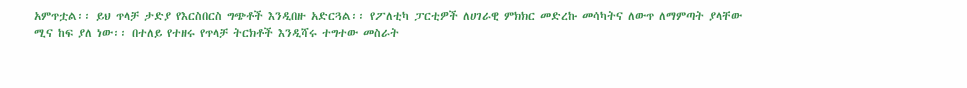አምጥቷል፡፡ ይህ ጥላቻ ታድያ የእርስበርስ ግጭቶች እንዲበዙ አድርጓል፡፡ የፖለቲካ ፓርቲዎች ለሀገራዊ ምክክር መድረኩ መሳካትና ለውጥ ለማምጣት ያላቸው ሚና ከፍ ያለ ነው፡፡ በተለይ የተዘሩ የጥላቻ ትርክቶች እንዲሻሩ ተግተው መስራት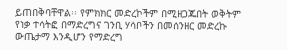ይጠበቅባቸዋል፡፡ የምክክር መድረኮችም በሚዘጋጁበት ወቅትም የነቃ ተሳትፎ በማድረግና ገንቢ ሃሳቦችን በመሰንዘር መድረኩ ውጤታማ እንዲሆን የማድረግ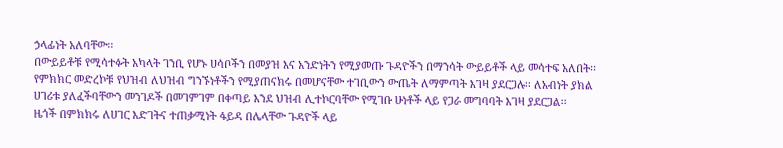ኃላፊነት አለባቸው፡፡
በውይይቶቹ የሚሳተፉት አካላት ገንቢ የሆኑ ሀሳቦችን በመያዝ እና አንድነትን የሚያመጡ ጉዳዮችን በማንሳት ውይይቶች ላይ መሳተፍ አለበት፡፡ የምክክር መድረኮቹ የህዝብ ለህዝብ ግንኙነቶችን የሚያጠናክሩ በመሆናቸው ተገቢውን ውጤት ለማምጣት እገዛ ያደርጋሉ፡፡ ለአብነት ያክል ሀገሪቱ ያለፈችባቸውን መንገዶች በመገምገም በቀጣይ እንደ ህዝብ ሊተኮርባቸው የሚገቡ ሁነቶች ላይ የጋራ መግባባት እገዛ ያደርጋል፡፡
ዜጎች በምክክሩ ለሀገር እድገትና ተጠቃሚነት ፋይዳ በሌላቸው ጉዳዮች ላይ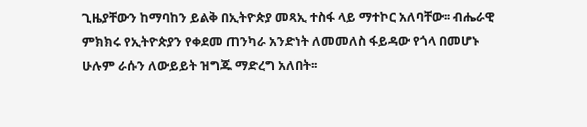ጊዜያቸውን ከማባከን ይልቅ በኢትዮጵያ መጻኢ ተስፋ ላይ ማተኮር አለባቸው፡፡ ብሔራዊ ምክክሩ የኢትዮጵያን የቀደመ ጠንካራ አንድነት ለመመለስ ፋይዳው የጎላ በመሆኑ ሁሉም ራሱን ለውይይት ዝግጁ ማድረግ አለበት፡፡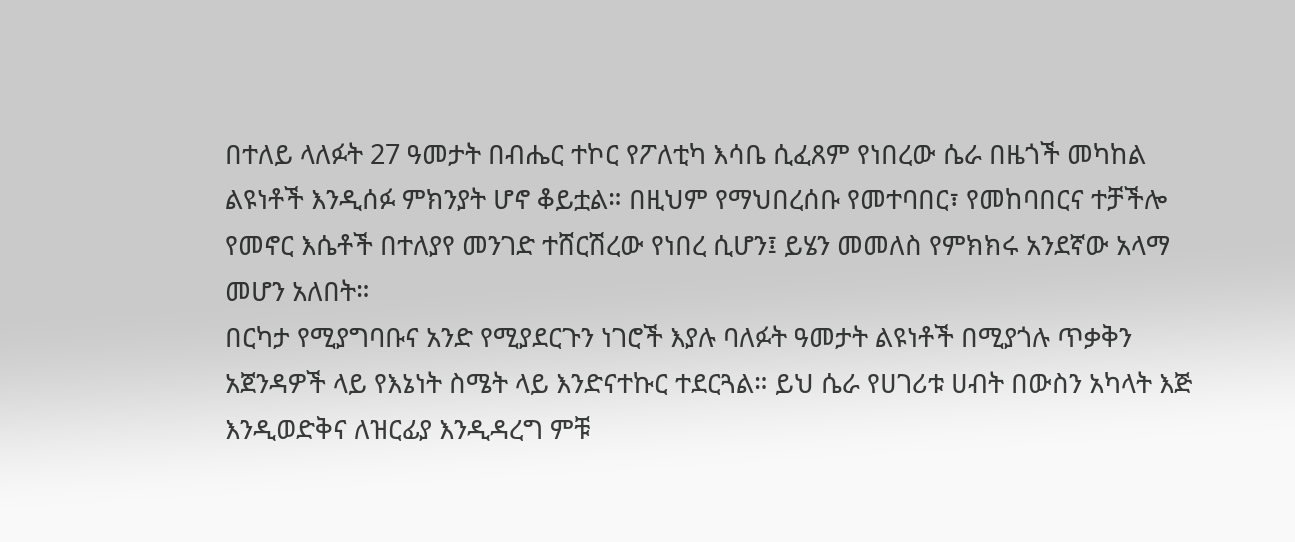በተለይ ላለፉት 27 ዓመታት በብሔር ተኮር የፖለቲካ እሳቤ ሲፈጸም የነበረው ሴራ በዜጎች መካከል ልዩነቶች እንዲሰፉ ምክንያት ሆኖ ቆይቷል። በዚህም የማህበረሰቡ የመተባበር፣ የመከባበርና ተቻችሎ የመኖር እሴቶች በተለያየ መንገድ ተሸርሽረው የነበረ ሲሆን፤ ይሄን መመለስ የምክክሩ አንደኛው አላማ መሆን አለበት።
በርካታ የሚያግባቡና አንድ የሚያደርጉን ነገሮች እያሉ ባለፉት ዓመታት ልዩነቶች በሚያጎሉ ጥቃቅን አጀንዳዎች ላይ የእኔነት ስሜት ላይ እንድናተኩር ተደርጓል። ይህ ሴራ የሀገሪቱ ሀብት በውስን አካላት እጅ እንዲወድቅና ለዝርፊያ እንዲዳረግ ምቹ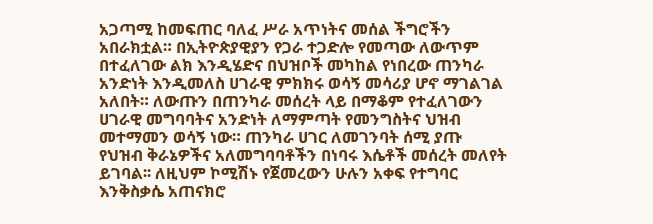አጋጣሚ ከመፍጠር ባለፈ ሥራ አጥነትና መሰል ችግሮችን አበራክቷል። በኢትዮጵያዊያን የጋራ ተጋድሎ የመጣው ለውጥም በተፈለገው ልክ እንዲሄድና በህዝቦች መካከል የነበረው ጠንካራ አንድነት እንዲመለስ ሀገራዊ ምክክሩ ወሳኝ መሳሪያ ሆኖ ማገልገል አለበት። ለውጡን በጠንካራ መሰረት ላይ በማቆም የተፈለገውን ሀገራዊ መግባባትና አንድነት ለማምጣት የመንግስትና ህዝብ መተማመን ወሳኝ ነው። ጠንካራ ሀገር ለመገንባት ሰሚ ያጡ የህዝብ ቅራኔዎችና አለመግባባቶችን በነባሩ እሴቶች መሰረት መለየት ይገባል፡፡ ለዚህም ኮሚሽኑ የጀመረውን ሁሉን አቀፍ የተግባር እንቅስቃሴ አጠናክሮ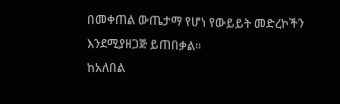በመቀጠል ውጤታማ የሆነ የውይይት መድረኮችን እንደሚያዘጋጅ ይጠበቃል፡፡
ከአለበል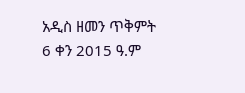አዲስ ዘመን ጥቅምት 6 ቀን 2015 ዓ.ም